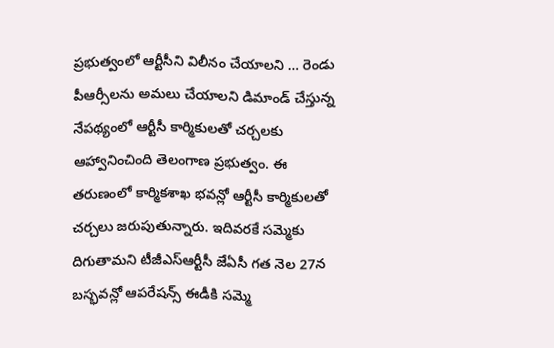ప్రభుత్వంలో ఆర్టీసీని విలీనం చేయాలని … రెండు పీఆర్సీలను అమలు చేయాలని డిమాండ్ చేస్తున్న నేపథ్యంలో ఆర్టీసీ కార్మికులతో చర్చలకు ఆహ్వానించింది తెలంగాణ ప్రభుత్వం. ఈ తరుణంలో కార్మికశాఖ భవన్లో ఆర్టీసీ కార్మికులతో చర్చలు జరుపుతున్నారు. ఇదివరకే సమ్మెకు దిగుతామని టీజీఎస్ఆర్టీసీ జేఏసీ గత నెల 27న బస్భవన్లో ఆపరేషన్స్ ఈడీకి సమ్మె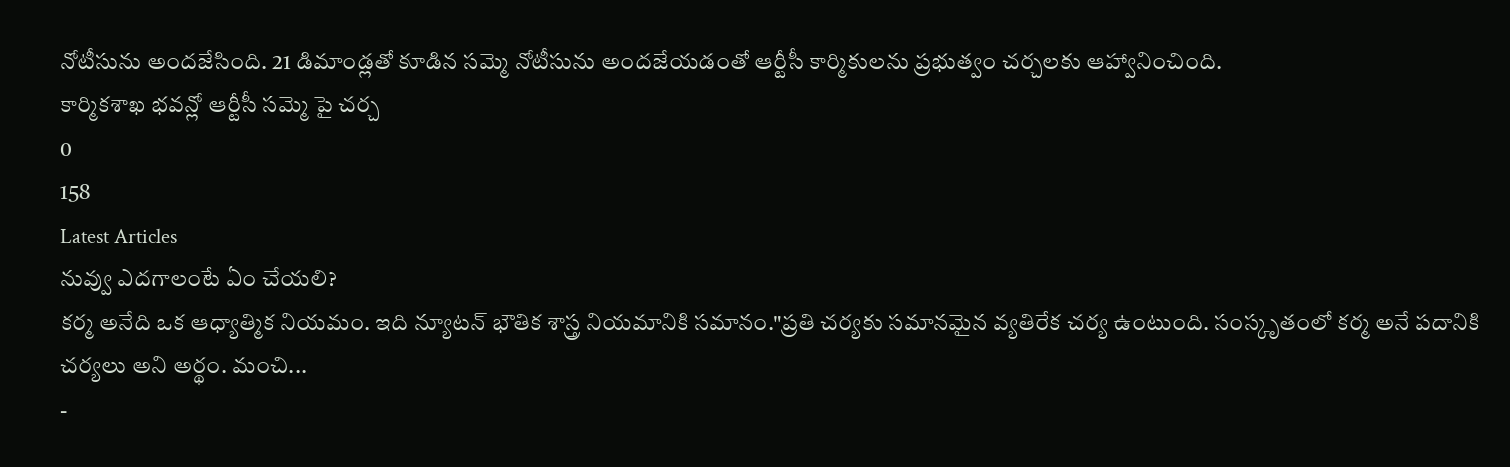నోటీసును అందజేసింది. 21 డిమాండ్లతో కూడిన సమ్మె నోటీసును అందజేయడంతో ఆర్టీసీ కార్మికులను ప్రభుత్వం చర్చలకు ఆహ్వానించింది.
కార్మికశాఖ భవన్లో ఆర్టీసీ సమ్మె పై చర్చ
0
158
Latest Articles
నువ్వు ఎదగాలంటే ఏం చేయలి?
కర్మ అనేది ఒక ఆధ్యాత్మిక నియమం. ఇది న్యూటన్ భౌతిక శాస్త్ర నియమానికి సమానం."ప్రతి చర్యకు సమానమైన వ్యతిరేక చర్య ఉంటుంది. సంస్కృతంలో కర్మ అనే పదానికి చర్యలు అని అర్థం. మంచి...
-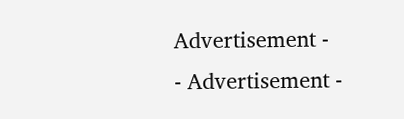Advertisement -
- Advertisement -